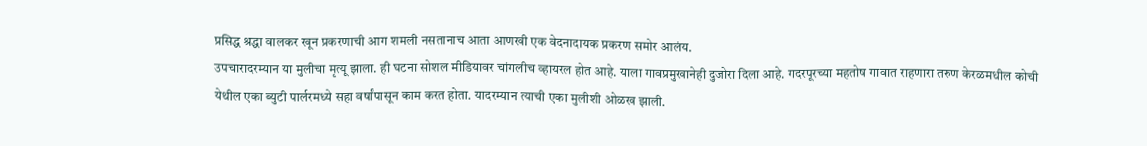प्रसिद्ध श्रद्धा वालकर खून प्रकरणाची आग शमली नसतानाच आता आणखी एक वेदनादायक प्रकरण समोर आलंय.
उपचारादरम्यान या मुलीचा मृत्यू झाला. ही घटना सोशल मीडियावर चांगलीच व्हायरल होत आहे. याला गावप्रमुखानेही दुजोरा दिला आहे. गदरपूरच्या महतोष गावात राहणारा तरुण केरळमधील कोची येथील एका ब्युटी पार्लरमध्ये सहा वर्षांपासून काम करत होता. यादरम्यान त्याची एका मुलीशी ओळख झाली.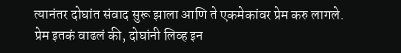त्यानंतर दोघांत संवाद सुरू झाला आणि ते एकमेकांवर प्रेम करु लागले. प्रेम इतकं वाढलं की, दोघांनी लिव्ह इन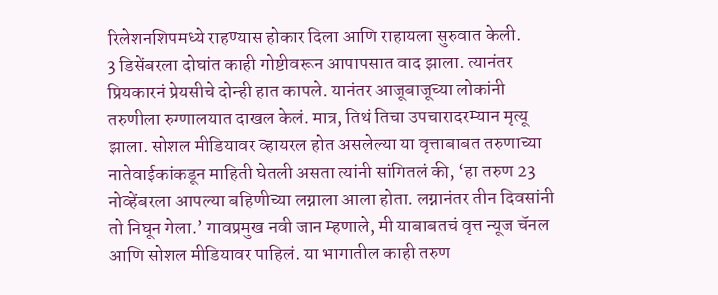रिलेशनशिपमध्ये राहण्यास होकार दिला आणि राहायला सुरुवात केली.
3 डिसेंबरला दोघांत काही गोष्टीवरून आपापसात वाद झाला. त्यानंतर प्रियकारनं प्रेयसीचे दोन्ही हात कापले. यानंतर आजूबाजूच्या लोकांनी तरुणीला रुग्णालयात दाखल केलं. मात्र, तिथं तिचा उपचारादरम्यान मृत्यू झाला. सोशल मीडियावर व्हायरल होत असलेल्या या वृत्ताबाबत तरुणाच्या नातेवाईकांकडून माहिती घेतली असता त्यांनी सांगितलं की, ‘हा तरुण 23 नोव्हेंबरला आपल्या बहिणीच्या लग्नाला आला होता. लग्नानंतर तीन दिवसांनी तो निघून गेला.’ गावप्रमुख नवी जान म्हणाले, मी याबाबतचं वृत्त न्यूज चॅनल आणि सोशल मीडियावर पाहिलं. या भागातील काही तरुण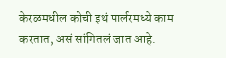केरळमधील कोची इथं पार्लरमध्ये काम करतात, असं सांगितलं जात आहे.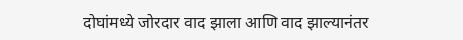दोघांमध्ये जोरदार वाद झाला आणि वाद झाल्यानंतर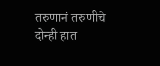तरुणानं तरुणीचे दोन्ही हात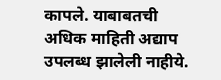कापले. याबाबतची अधिक माहिती अद्याप उपलब्ध झालेली नाहीये.